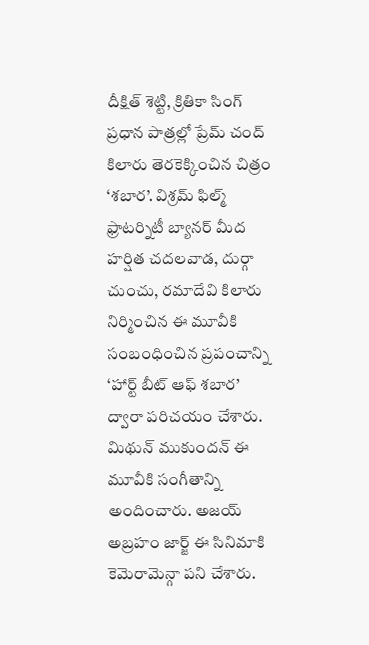దీక్షిత్ శెట్టి, క్రితికా సింగ్ ప్రధాన పాత్రల్లో ప్రేమ్ చంద్ కిలారు తెరకెక్కించిన చిత్రం ‘శబార’. విశ్రమ్ ఫిల్మ్ ఫ్రాటర్నిటీ బ్యానర్ మీద హర్షిత చదలవాడ, దుర్గా చుంచు, రమాదేవి కిలారు నిర్మించిన ఈ మూవీకి సంబంధించిన ప్రపంచాన్ని ‘హార్ట్ బీట్ ఆఫ్ శబార’ ద్వారా పరిచయం చేశారు. మిథున్ ముకుందన్ ఈ మూవీకి సంగీతాన్ని అందించారు. అజయ్ అబ్రహం జార్జ్ ఈ సినిమాకి కెమెరామెన్గా పని చేశారు.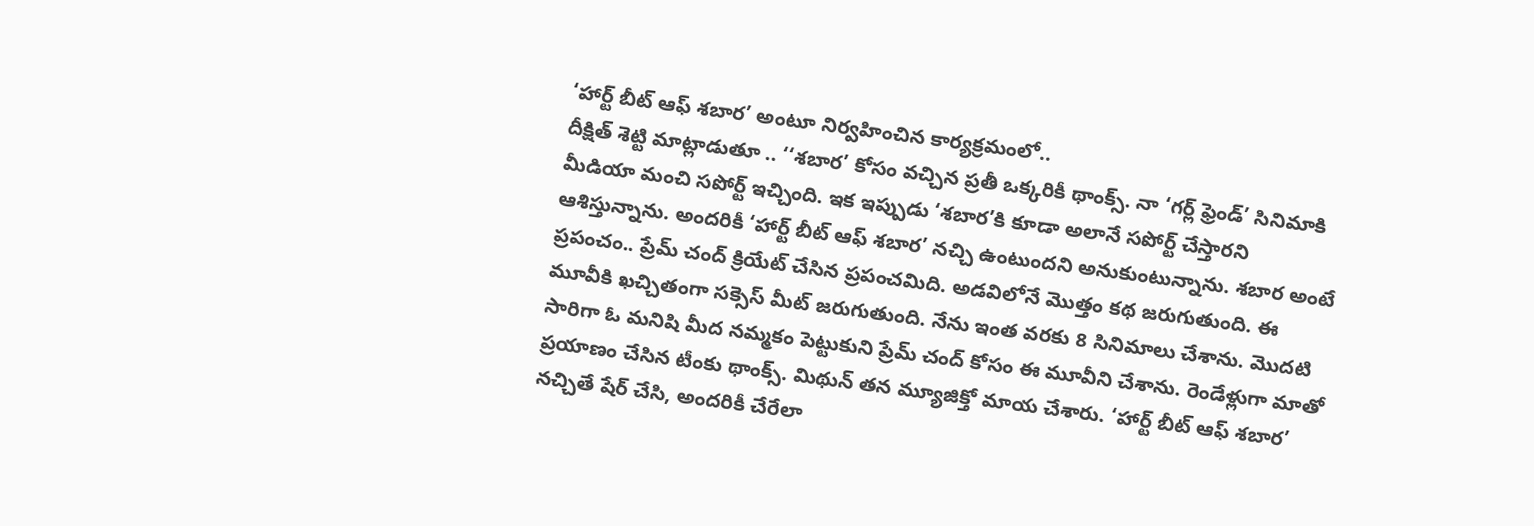‘హార్ట్ బీట్ ఆఫ్ శబార’ అంటూ నిర్వహించిన కార్యక్రమంలో..
దీక్షిత్ శెట్టి మాట్లాడుతూ .. ‘‘శబార’ కోసం వచ్చిన ప్రతీ ఒక్కరికీ థాంక్స్. నా ‘గర్ల్ ఫ్రెండ్’ సినిమాకి మీడియా మంచి సపోర్ట్ ఇచ్చింది. ఇక ఇప్పుడు ‘శబార’కి కూడా అలానే సపోర్ట్ చేస్తారని ఆశిస్తున్నాను. అందరికీ ‘హార్ట్ బీట్ ఆఫ్ శబార’ నచ్చి ఉంటుందని అనుకుంటున్నాను. శబార అంటే ప్రపంచం.. ప్రేమ్ చంద్ క్రియేట్ చేసిన ప్రపంచమిది. అడవిలోనే మొత్తం కథ జరుగుతుంది. ఈ మూవీకి ఖచ్చితంగా సక్సెస్ మీట్ జరుగుతుంది. నేను ఇంత వరకు 8 సినిమాలు చేశాను. మొదటి సారిగా ఓ మనిషి మీద నమ్మకం పెట్టుకుని ప్రేమ్ చంద్ కోసం ఈ మూవీని చేశాను. రెండేళ్లుగా మాతో ప్రయాణం చేసిన టీంకు థాంక్స్. మిథున్ తన మ్యూజిక్తో మాయ చేశారు. ‘హార్ట్ బీట్ ఆఫ్ శబార’ నచ్చితే షేర్ చేసి, అందరికీ చేరేలా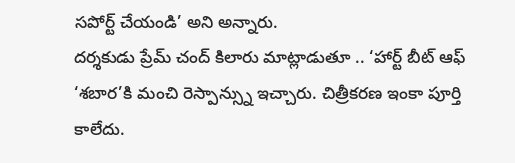సపోర్ట్ చేయండి’ అని అన్నారు.
దర్శకుడు ప్రేమ్ చంద్ కిలారు మాట్లాడుతూ .. ‘హార్ట్ బీట్ ఆఫ్ ‘శబార’కి మంచి రెస్పాన్స్ను ఇచ్చారు. చిత్రీకరణ ఇంకా పూర్తి కాలేదు.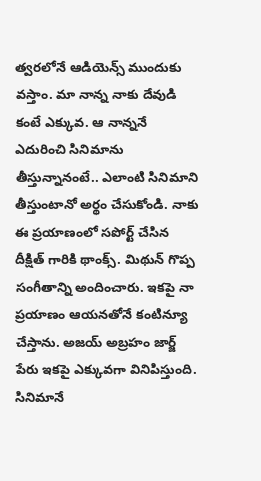త్వరలోనే ఆడియెన్స్ ముందుకు వస్తాం. మా నాన్న నాకు దేవుడి కంటే ఎక్కువ. ఆ నాన్ననే ఎదురించి సినిమాను తీస్తున్నానంటే.. ఎలాంటి సినిమాని తీస్తుంటానో అర్థం చేసుకోండి. నాకు ఈ ప్రయాణంలో సపోర్ట్ చేసిన దీక్షిత్ గారికి థాంక్స్. మిథున్ గొప్ప సంగీతాన్ని అందించారు. ఇకపై నా ప్రయాణం ఆయనతోనే కంటిన్యూ చేస్తాను. అజయ్ అబ్రహం జార్జ్ పేరు ఇకపై ఎక్కువగా వినిపిస్తుంది. సినిమానే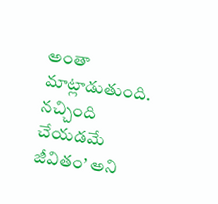అంతా మాట్లాడుతుంది. నచ్చింది చేయడమే జీవితం’ అని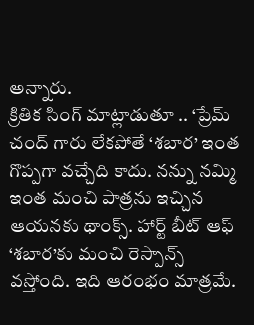అన్నారు.
క్రితిక సింగ్ మాట్లాడుతూ .. ‘ప్రేమ్ చంద్ గారు లేకపోతే ‘శబార’ ఇంత గొప్పగా వచ్చేది కాదు. నన్ను నమ్మి ఇంత మంచి పాత్రను ఇచ్చిన ఆయనకు థాంక్స్. హార్ట్ బీట్ ఆఫ్ ‘శబార’కు మంచి రెస్పాన్స్ వస్తోంది. ఇది ఆరంభం మాత్రమే.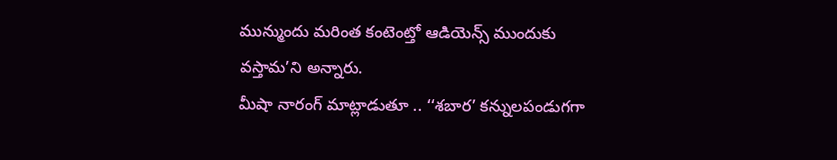మున్ముందు మరింత కంటెంట్తో ఆడియెన్స్ ముందుకు వస్తామ’ని అన్నారు.
మీషా నారంగ్ మాట్లాడుతూ .. ‘‘శబార’ కన్నులపండుగగా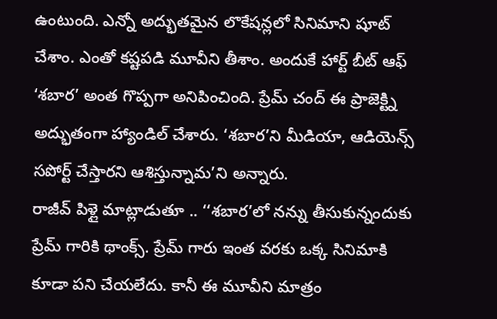ఉంటుంది. ఎన్నో అద్భుతమైన లొకేషన్లలో సినిమాని షూట్ చేశాం. ఎంతో కష్టపడి మూవీని తీశాం. అందుకే హార్ట్ బీట్ ఆఫ్ ‘శబార’ అంత గొప్పగా అనిపించింది. ప్రేమ్ చంద్ ఈ ప్రాజెక్ట్ని అద్భుతంగా హ్యాండిల్ చేశారు. ‘శబార’ని మీడియా, ఆడియెన్స్ సపోర్ట్ చేస్తారని ఆశిస్తున్నామ’ని అన్నారు.
రాజీవ్ పిళ్లై మాట్లాడుతూ .. ‘‘శబార’లో నన్ను తీసుకున్నందుకు ప్రేమ్ గారికి థాంక్స్. ప్రేమ్ గారు ఇంత వరకు ఒక్క సినిమాకి కూడా పని చేయలేదు. కానీ ఈ మూవీని మాత్రం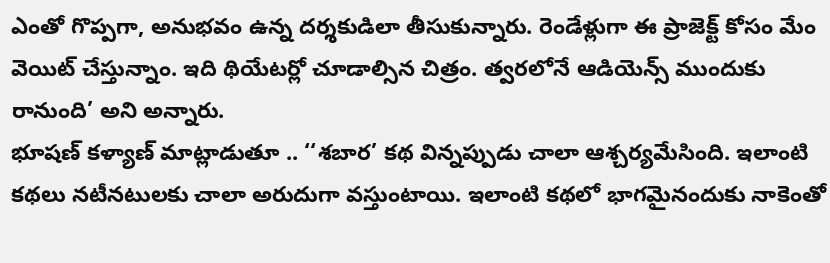ఎంతో గొప్పగా, అనుభవం ఉన్న దర్శకుడిలా తీసుకున్నారు. రెండేళ్లుగా ఈ ప్రాజెక్ట్ కోసం మేం వెయిట్ చేస్తున్నాం. ఇది థియేటర్లో చూడాల్సిన చిత్రం. త్వరలోనే ఆడియెన్స్ ముందుకు రానుంది’ అని అన్నారు.
భూషణ్ కళ్యాణ్ మాట్లాడుతూ .. ‘‘శబార’ కథ విన్నప్పుడు చాలా ఆశ్చర్యమేసింది. ఇలాంటి కథలు నటీనటులకు చాలా అరుదుగా వస్తుంటాయి. ఇలాంటి కథలో భాగమైనందుకు నాకెంతో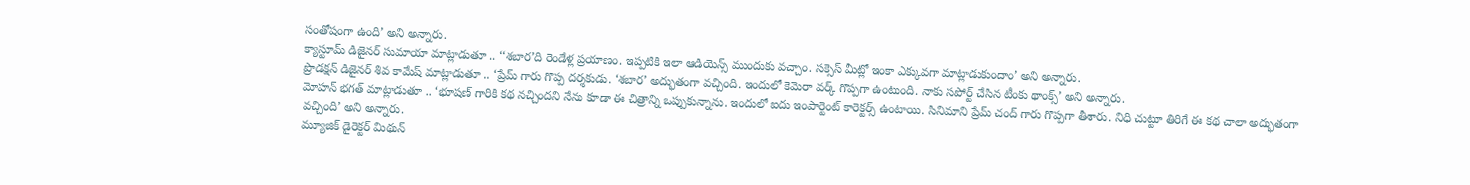సంతోషంగా ఉంది’ అని అన్నారు.
క్యాస్టూమ్ డిజైనర్ సుమాయా మాట్లాడుతూ .. ‘‘శబార’ది రెండేళ్ల ప్రయాణం. ఇప్పటికి ఇలా ఆడియెన్స్ ముందుకు వచ్చాం. సక్సెస్ మీట్లో ఇంకా ఎక్కువగా మాట్లాడుకుందాం’ అని అన్నారు.
ప్రొడక్షన్ డిజైనర్ శివ కామేష్ మాట్లాడుతూ .. ‘ప్రేమ్ గారు గొప్ప దర్శకుడు. ‘శబార’ అద్భుతంగా వచ్చింది. ఇందులో కెమెరా వర్క్ గొప్పగా ఉంటుంది. నాకు సపోర్ట్ చేసిన టీంకు థాంక్స్’ అని అన్నారు.
మోహన్ భగత్ మాట్లాడుతూ .. ‘భూషణ్ గారికి కథ నచ్చిందని నేను కూడా ఈ చిత్రాన్ని ఒప్పుకున్నాను. ఇందులో ఐదు ఇంపార్టెంట్ కారెక్టర్స్ ఉంటాయి. సినిమాని ప్రేమ్ చంద్ గారు గొప్పగా తీశారు. నిధి చుట్టూ తిరిగే ఈ కథ చాలా అద్భుతంగా వచ్చింది’ అని అన్నారు.
మ్యూజిక్ డైరెక్టర్ మిథున్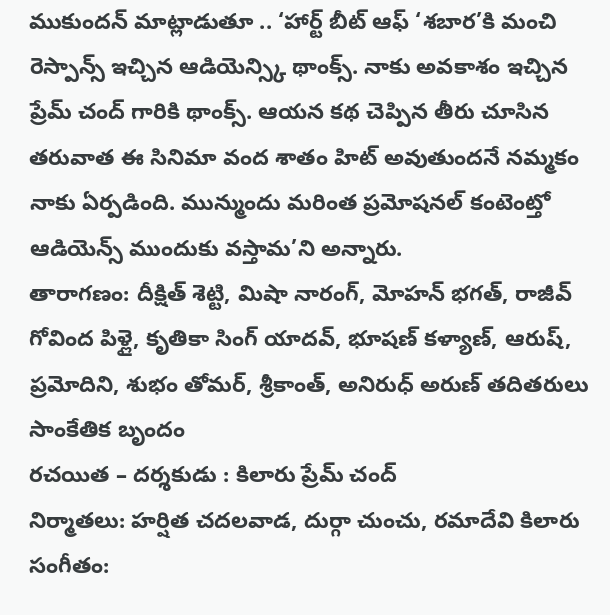ముకుందన్ మాట్లాడుతూ .. ‘హార్ట్ బీట్ ఆఫ్ ‘శబార’కి మంచి రెస్పాన్స్ ఇచ్చిన ఆడియెన్స్కి థాంక్స్. నాకు అవకాశం ఇచ్చిన ప్రేమ్ చంద్ గారికి థాంక్స్. ఆయన కథ చెప్పిన తీరు చూసిన తరువాత ఈ సినిమా వంద శాతం హిట్ అవుతుందనే నమ్మకం నాకు ఏర్పడింది. మున్ముందు మరింత ప్రమోషనల్ కంటెంట్తో ఆడియెన్స్ ముందుకు వస్తామ’ని అన్నారు.
తారాగణం: దీక్షిత్ శెట్టి, మిషా నారంగ్, మోహన్ భగత్, రాజీవ్ గోవింద పిళ్లై, కృతికా సింగ్ యాదవ్, భూషణ్ కళ్యాణ్, ఆరుష్, ప్రమోదిని, శుభం తోమర్, శ్రీకాంత్, అనిరుధ్ అరుణ్ తదితరులు
సాంకేతిక బృందం
రచయిత – దర్శకుడు : కిలారు ప్రేమ్ చంద్
నిర్మాతలు: హర్షిత చదలవాడ, దుర్గా చుంచు, రమాదేవి కిలారు
సంగీతం: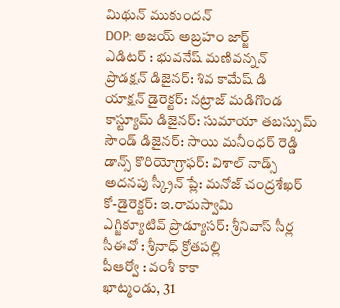మిథున్ ముకుందన్
DOP: అజయ్ అబ్రహం జార్జ్
ఎడిటర్ : భువనేష్ మణివన్నన్
ప్రొడక్షన్ డిజైనర్: శివ కామేష్ డి
యాక్షన్ డైరెక్టర్: నట్రాజ్ మడిగొండ
కాస్ట్యూమ్ డిజైనర్: సుమాయా తబస్సుమ్
సౌండ్ డిజైనర్: సాయి మనీంధర్ రెడ్డి
డాన్స్ కొరియోగ్రాఫర్: విశాల్ నాడ్స్
అదనపు స్క్రీన్ ప్లే: మనోజ్ చంద్రశేఖర్
కో-డైరెక్టర్: ఇ.రామస్వామి
ఎగ్జిక్యూటివ్ ప్రొడ్యూసర్: శ్రీనివాస్ సీర్ల
సీఈవో : శ్రీనాధ్ క్రోతపల్లి
పీఆర్వో : వంశీ కాకా
ఖాట్మండు, 31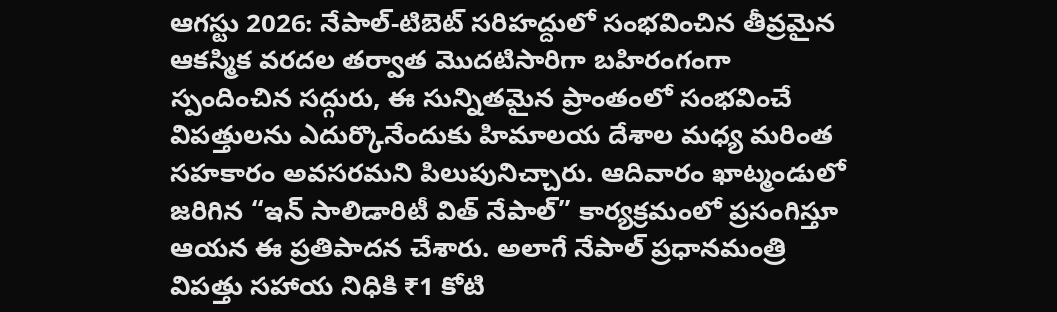ఆగస్టు 2026: నేపాల్-టిబెట్ సరిహద్దులో సంభవించిన తీవ్రమైన ఆకస్మిక వరదల తర్వాత మొదటిసారిగా బహిరంగంగా స్పందించిన సద్గురు, ఈ సున్నితమైన ప్రాంతంలో సంభవించే విపత్తులను ఎదుర్కొనేందుకు హిమాలయ దేశాల మధ్య మరింత సహకారం అవసరమని పిలుపునిచ్చారు. ఆదివారం ఖాట్మండులో జరిగిన “ఇన్ సాలిడారిటీ విత్ నేపాల్” కార్యక్రమంలో ప్రసంగిస్తూ ఆయన ఈ ప్రతిపాదన చేశారు. అలాగే నేపాల్ ప్రధానమంత్రి విపత్తు సహాయ నిధికి ₹1 కోటి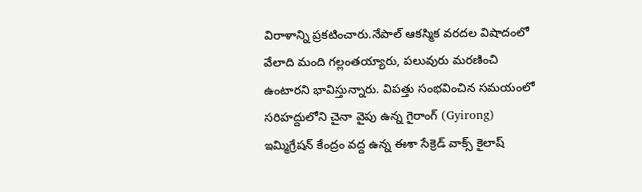విరాళాన్ని ప్రకటించారు.నేపాల్ ఆకస్మిక వరదల విషాదంలో వేలాది మంది గల్లంతయ్యారు, పలువురు మరణించి ఉంటారని భావిస్తున్నారు. విపత్తు సంభవించిన సమయంలో సరిహద్దులోని చైనా వైపు ఉన్న గైరాంగ్ (Gyirong) ఇమ్మిగ్రేషన్ కేంద్రం వద్ద ఉన్న ఈశా సేక్రెడ్ వాక్స్ కైలాష్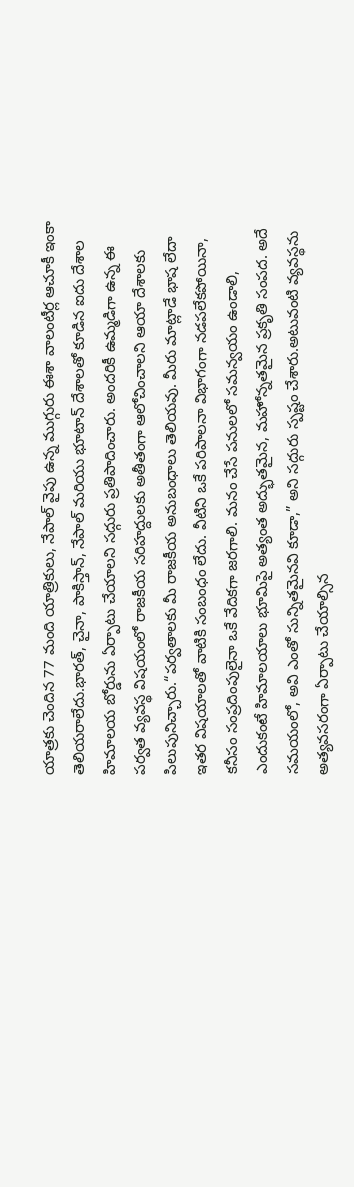యాత్రకు చెందిన 77 మంది యాత్రికులు, నేపాల్ వైపు ఉన్న ముగ్గురు ఈశా వాలంటీర్ల ఆచూకీ ఇంకా తెలియరాలేదు.భారత్, చైనా, పాకిస్తాన్, నేపాల్ మరియు భూటాన్ దేశాలతో కూడిన ఐదు దేశాల హిమాలయ బోర్డును ఏర్పాటు చేయాలని సద్గురు ప్రతిపాదించారు. అందరికీ ఉమ్మడిగా ఉన్న ఈ పర్వత వ్యవస్థ విషయంలో రాజకీయ సరిహద్దులకు అతీతంగా ఆలోచించాలని ఆయా దేశాలకు పిలుపునిచ్చారు.“పర్వతాలకు మీ రాజకీయ అనుబంధాలు తెలియవు. మీరు మాట్లాడే భాష లేదా ఇతర విషయాలతో వాటికి సంబంధం లేదు. వీటిని ఒకే పరిపాలనా విభాగంగా నడపలేకపోయినా, కనీసం సంప్రదింపులైనా ఒకే వేదికగా జరగాలి. మనం చేసే పనులలో సమన్వయం ఉండాలి, ఎందుకంటే హిమాలయాలు భూమిపై అత్యంత అద్భుతమైన, మహోన్నతమైన ప్రకృతి సంపద. అదే సమయంలో, అవి ఎంతో సున్నితమైనవి కూడా,” అని సద్గురు స్పష్టం చేశారు.అటువంటి వ్యవస్థను అత్యవసరంగా ఏర్పాటు చేయాల్సిన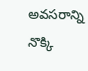అవసరాన్ని నొక్కి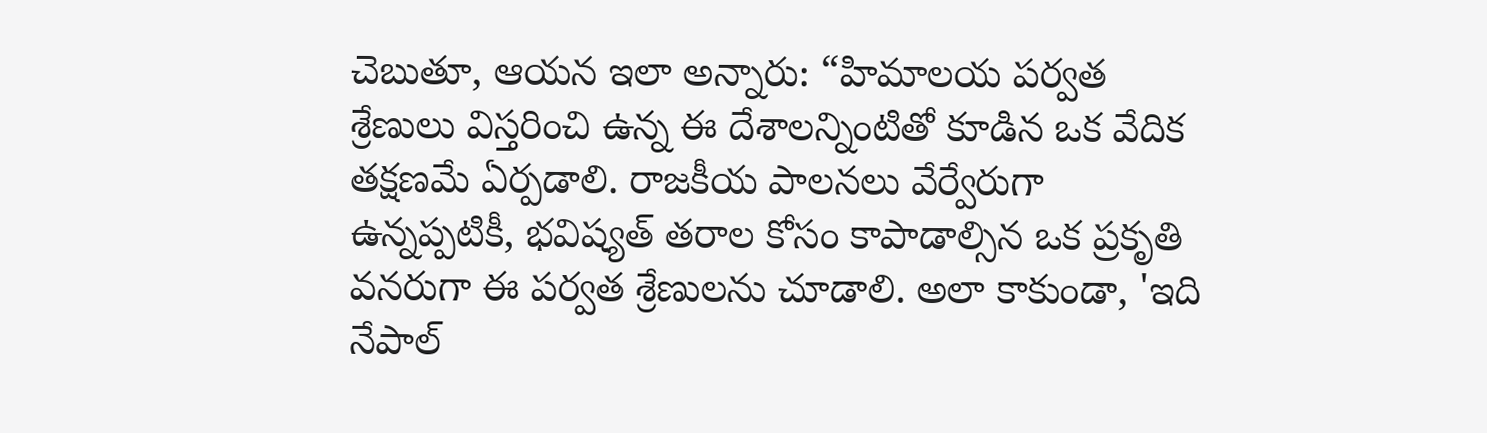చెబుతూ, ఆయన ఇలా అన్నారు: “హిమాలయ పర్వత శ్రేణులు విస్తరించి ఉన్న ఈ దేశాలన్నింటితో కూడిన ఒక వేదిక తక్షణమే ఏర్పడాలి. రాజకీయ పాలనలు వేర్వేరుగా ఉన్నప్పటికీ, భవిష్యత్ తరాల కోసం కాపాడాల్సిన ఒక ప్రకృతి వనరుగా ఈ పర్వత శ్రేణులను చూడాలి. అలా కాకుండా, 'ఇది నేపాల్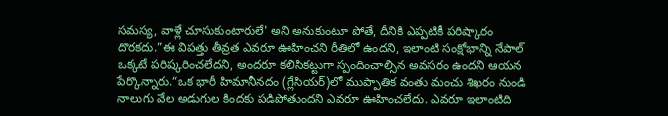సమస్య, వాళ్లే చూసుకుంటారులే' అని అనుకుంటూ పోతే, దీనికి ఎప్పటికీ పరిష్కారం దొరకదు.”ఈ విపత్తు తీవ్రత ఎవరూ ఊహించని రీతిలో ఉందని, ఇలాంటి సంక్షోభాన్ని నేపాల్ ఒక్కటే పరిష్కరించలేదని, అందరూ కలిసికట్టుగా స్పందించాల్సిన అవసరం ఉందని ఆయన పేర్కొన్నారు.“ఒక భారీ హిమానీనదం (గ్లేసియర్)లో ముప్పాతిక వంతు మంచు శిఖరం నుండి నాలుగు వేల అడుగుల కిందకు పడిపోతుందని ఎవరూ ఊహించలేదు. ఎవరూ ఇలాంటిది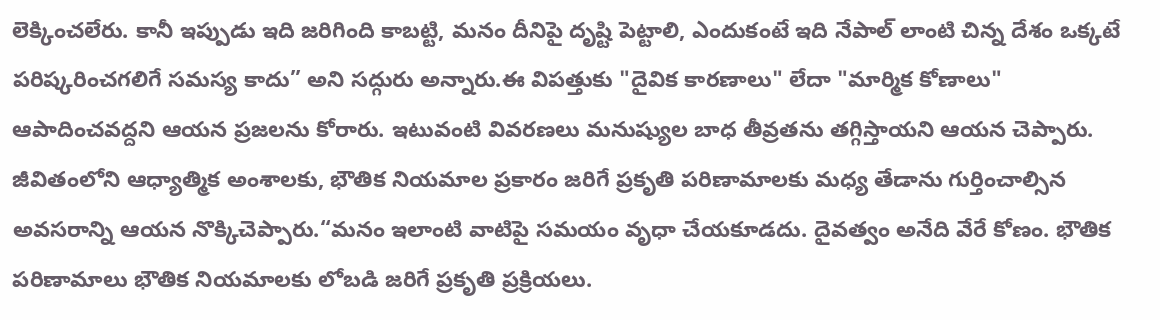లెక్కించలేరు. కానీ ఇప్పుడు ఇది జరిగింది కాబట్టి, మనం దీనిపై దృష్టి పెట్టాలి, ఎందుకంటే ఇది నేపాల్ లాంటి చిన్న దేశం ఒక్కటే పరిష్కరించగలిగే సమస్య కాదు” అని సద్గురు అన్నారు.ఈ విపత్తుకు "దైవిక కారణాలు" లేదా "మార్మిక కోణాలు" ఆపాదించవద్దని ఆయన ప్రజలను కోరారు. ఇటువంటి వివరణలు మనుష్యుల బాధ తీవ్రతను తగ్గిస్తాయని ఆయన చెప్పారు. జీవితంలోని ఆధ్యాత్మిక అంశాలకు, భౌతిక నియమాల ప్రకారం జరిగే ప్రకృతి పరిణామాలకు మధ్య తేడాను గుర్తించాల్సిన అవసరాన్ని ఆయన నొక్కిచెప్పారు.“మనం ఇలాంటి వాటిపై సమయం వృధా చేయకూడదు. దైవత్వం అనేది వేరే కోణం. భౌతిక పరిణామాలు భౌతిక నియమాలకు లోబడి జరిగే ప్రకృతి ప్రక్రియలు.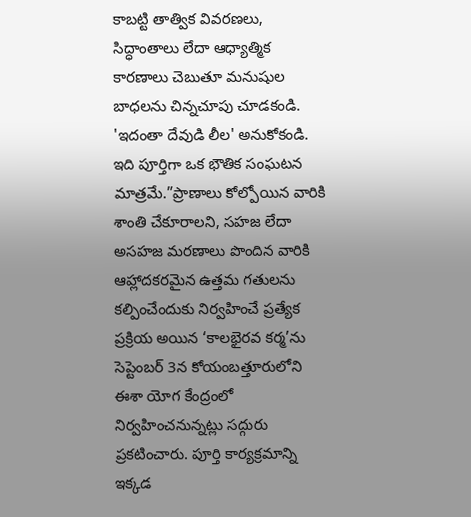కాబట్టి తాత్విక వివరణలు, సిద్ధాంతాలు లేదా ఆధ్యాత్మిక కారణాలు చెబుతూ మనుషుల బాధలను చిన్నచూపు చూడకండి. 'ఇదంతా దేవుడి లీల' అనుకోకండి. ఇది పూర్తిగా ఒక భౌతిక సంఘటన మాత్రమే.”ప్రాణాలు కోల్పోయిన వారికి శాంతి చేకూరాలని, సహజ లేదా అసహజ మరణాలు పొందిన వారికి ఆహ్లాదకరమైన ఉత్తమ గతులను కల్పించేందుకు నిర్వహించే ప్రత్యేక ప్రక్రియ అయిన ‘కాలభైరవ కర్మ’ను సెప్టెంబర్ 3న కోయంబత్తూరులోని ఈశా యోగ కేంద్రంలో నిర్వహించనున్నట్లు సద్గురు ప్రకటించారు. పూర్తి కార్యక్రమాన్ని ఇక్కడ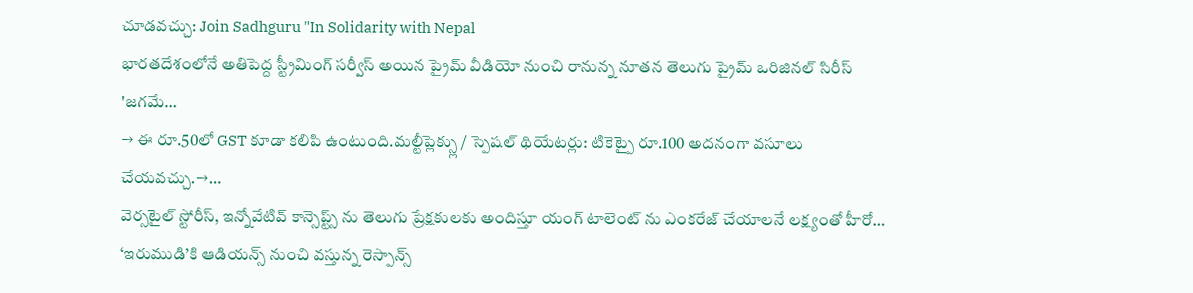చూడవచ్చు: Join Sadhguru "In Solidarity with Nepal
భారతదేశంలోనే అతిపెద్ద స్ట్రీమింగ్ సర్వీస్ అయిన ప్రైమ్ వీడియో నుంచి రానున్న నూతన తెలుగు ప్రైమ్ ఒరిజినల్ సిరీస్ 'జగమే…
→ ఈ రూ.50లో GST కూడా కలిపి ఉంటుంది.మల్టీప్లెక్స్లు / స్పెషల్ థియేటర్లు: టికెట్పై రూ.100 అదనంగా వసూలు చేయవచ్చు.→…
వెర్సటైల్ స్టోరీస్, ఇన్నోవేటివ్ కాన్సెప్ట్స్ ను తెలుగు ప్రేక్షకులకు అందిస్తూ యంగ్ టాలెంట్ ను ఎంకరేజ్ చేయాలనే లక్ష్యంతో హీరో…
‘ఇరుముడి’కి ఆడియన్స్ నుంచి వస్తున్న రెస్పాన్స్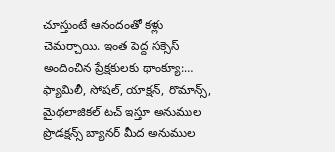చూస్తుంటే ఆనందంతో కళ్లు చెమర్చాయి. ఇంత పెద్ద సక్సెస్ అందించిన ప్రేక్షకులకు థాంక్యూ:…
ఫ్యామిలీ, సోషల్, యాక్షన్, రొమాన్స్, మైథలాజికల్ టచ్ ఇస్తూ అనుముల ప్రొడక్షన్స్ బ్యానర్ మీద అనుముల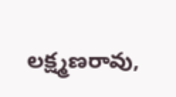లక్ష్మణరావు,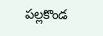పల్లకొండ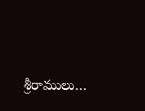శ్రీరాములు…